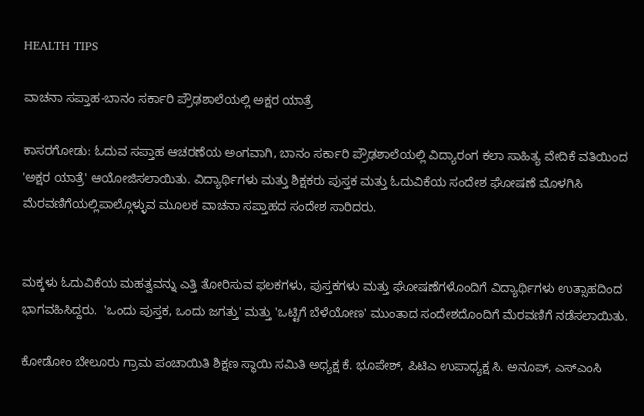HEALTH TIPS

ವಾಚನಾ ಸಪ್ತಾಹ-ಬಾನಂ ಸರ್ಕಾರಿ ಪ್ರೌಢಶಾಲೆಯಲ್ಲಿ ಅಕ್ಷರ ಯಾತ್ರೆ

ಕಾಸರಗೋಡು: ಓದುವ ಸಪ್ತಾಹ ಆಚರಣೆಯ ಅಂಗವಾಗಿ, ಬಾನಂ ಸರ್ಕಾರಿ ಪ್ರೌಢಶಾಲೆಯಲ್ಲಿ ವಿದ್ಯಾರಂಗ ಕಲಾ ಸಾಹಿತ್ಯ ವೇದಿಕೆ ವತಿಯಿಂದ 'ಅಕ್ಷರ ಯಾತ್ರೆ' ಆಯೋಜಿಸಲಾಯಿತು. ವಿದ್ಯಾರ್ಥಿಗಳು ಮತ್ತು ಶಿಕ್ಷಕರು ಪುಸ್ತಕ ಮತ್ತು ಓದುವಿಕೆಯ ಸಂದೇಶ ಘೋಷಣೆ ಮೊಳಗಿಸಿ ಮೆರವಣಿಗೆಯಲ್ಲಿಪಾಲ್ಗೊಳ್ಳುವ ಮೂಲಕ ವಾಚನಾ ಸಪ್ತಾಹದ ಸಂದೇಶ ಸಾರಿದರು.


ಮಕ್ಕಳು ಓದುವಿಕೆಯ ಮಹತ್ವವನ್ನು ಎತ್ತಿ ತೋರಿಸುವ ಫಲಕಗಳು, ಪುಸ್ತಕಗಳು ಮತ್ತು ಘೋಷಣೆಗಳೊಂದಿಗೆ ವಿದ್ಯಾರ್ಥಿಗಳು ಉತ್ಸಾಹದಿಂದ ಭಾಗವಹಿಸಿದ್ದರು.  'ಒಂದು ಪುಸ್ತಕ, ಒಂದು ಜಗತ್ತು' ಮತ್ತು 'ಒಟ್ಟಿಗೆ ಬೆಳೆಯೋಣ' ಮುಂತಾದ ಸಂದೇಶದೊಂದಿಗೆ ಮೆರವಣಿಗೆ ನಡೆಸಲಾಯಿತು.

ಕೋಡೋಂ ಬೇಲೂರು ಗ್ರಾಮ ಪಂಚಾಯಿತಿ ಶಿಕ್ಷಣ ಸ್ಥಾಯಿ ಸಮಿತಿ ಅಧ್ಯಕ್ಷ ಕೆ. ಭೂಪೇಶ್, ಪಿಟಿಎ ಉಪಾಧ್ಯಕ್ಷ ಸಿ. ಅನೂಪ್, ಎಸ್‍ಎಂಸಿ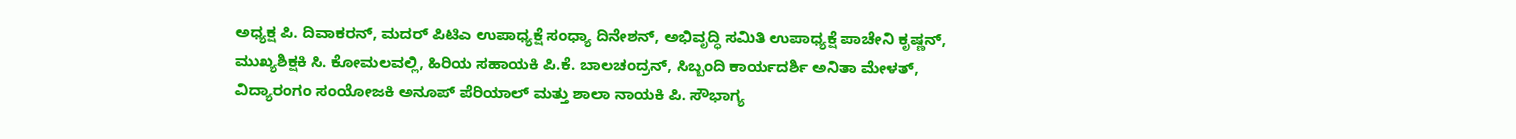ಅಧ್ಯಕ್ಷ ಪಿ. ದಿವಾಕರನ್, ಮದರ್ ಪಿಟಿಎ ಉಪಾಧ್ಯಕ್ಷೆ ಸಂಧ್ಯಾ ದಿನೇಶನ್, ಅಭಿವೃದ್ಧಿ ಸಮಿತಿ ಉಪಾಧ್ಯಕ್ಷೆ ಪಾಚೇನಿ ಕೃಷ್ಣನ್, ಮುಖ್ಯಶಿಕ್ಷಕಿ ಸಿ. ಕೋಮಲವಲ್ಲಿ, ಹಿರಿಯ ಸಹಾಯಕಿ ಪಿ.ಕೆ. ಬಾಲಚಂದ್ರನ್, ಸಿಬ್ಬಂದಿ ಕಾರ್ಯದರ್ಶಿ ಅನಿತಾ ಮೇಳತ್, ವಿದ್ಯಾರಂಗಂ ಸಂಯೋಜಕಿ ಅನೂಪ್ ಪೆರಿಯಾಲ್ ಮತ್ತು ಶಾಲಾ ನಾಯಕಿ ಪಿ. ಸೌಭಾಗ್ಯ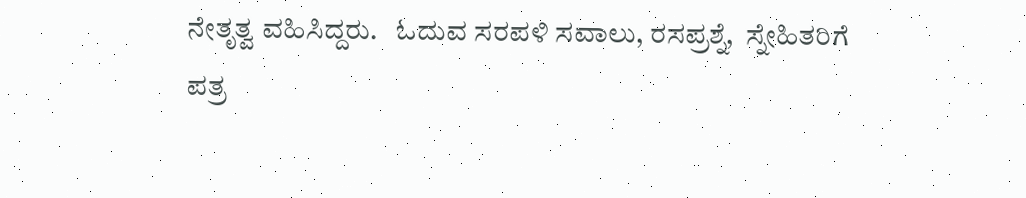ನೇತೃತ್ವ ವಹಿಸಿದ್ದರು.   ಓದುವ ಸರಪಳಿ ಸವಾಲು, ರಸಪ್ರಶ್ನೆ,  ಸ್ನೇಹಿತರಿಗೆ ಪತ್ರ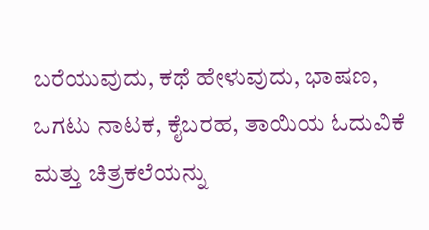ಬರೆಯುವುದು, ಕಥೆ ಹೇಳುವುದು, ಭಾಷಣ, ಒಗಟು ನಾಟಕ, ಕೈಬರಹ, ತಾಯಿಯ ಓದುವಿಕೆ ಮತ್ತು ಚಿತ್ರಕಲೆಯನ್ನು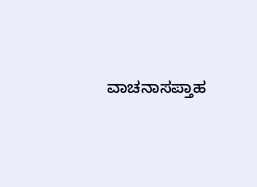ವಾಚನಾಸಪ್ತಾಹ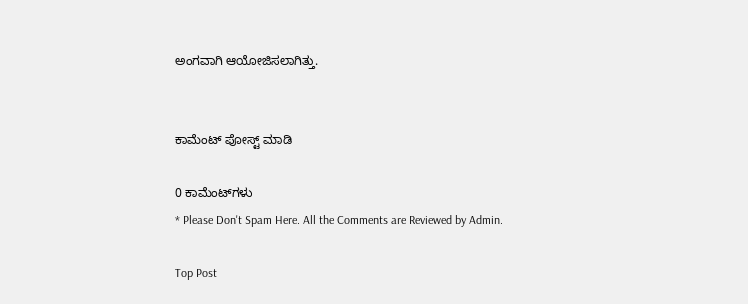ಅಂಗವಾಗಿ ಆಯೋಜಿಸಲಾಗಿತ್ತು.


ಕಾಮೆಂಟ್‌‌ ಪೋಸ್ಟ್‌ ಮಾಡಿ

0 ಕಾಮೆಂಟ್‌ಗಳು
* Please Don't Spam Here. All the Comments are Reviewed by Admin.

Top Post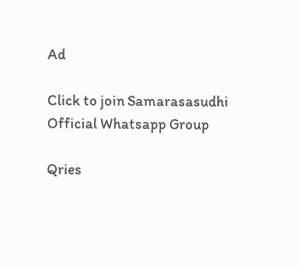Ad

Click to join Samarasasudhi Official Whatsapp Group

Qries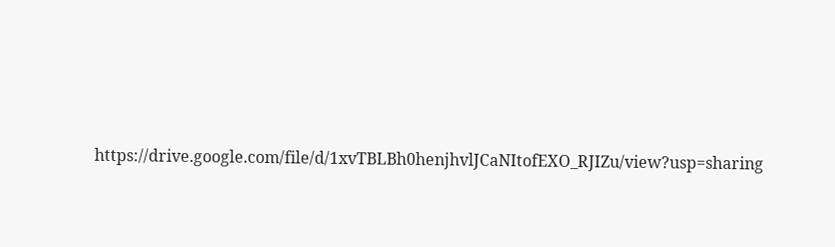https://drive.google.com/file/d/1xvTBLBh0henjhvlJCaNItofEXO_RJIZu/view?usp=sharing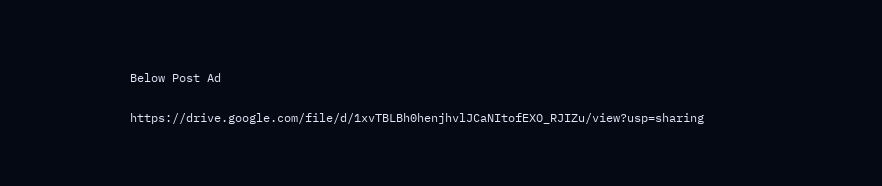Below Post Ad

https://drive.google.com/file/d/1xvTBLBh0henjhvlJCaNItofEXO_RJIZu/view?usp=sharing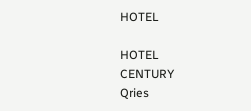HOTEL

HOTEL
CENTURY
Qries